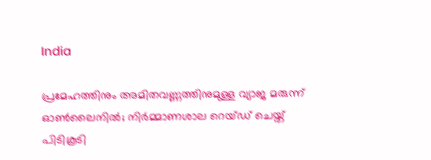India

പ്രമേഹത്തിനും അമിതവണ്ണത്തിനുമുള്ള വ്യാജ മരുന്ന് ഓൺലൈനിൽ; നിർമ്മാണശാല റെയ്ഡ് ചെയ്ത് പിടികൂടി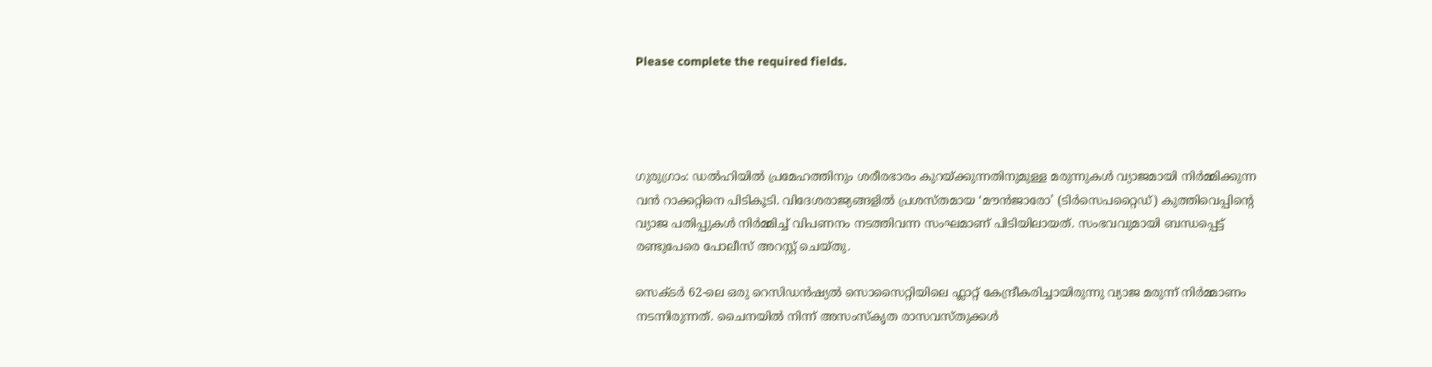Please complete the required fields.




ഗുരുഗ്രാം: ഡൽഹിയിൽ പ്രമേഹത്തിനും ശരീരഭാരം കുറയ്ക്കുന്നതിനുമുള്ള മരുന്നുകൾ വ്യാജമായി നിർമ്മിക്കുന്ന വൻ റാക്കറ്റിനെ പിടികൂടി. വിദേശരാജ്യങ്ങളിൽ പ്രശസ്തമായ ‘മൗൻജാരോ’ (ടിർസെപറ്റൈഡ്) കുത്തിവെപ്പിന്റെ വ്യാജ പതിപ്പുകൾ നിർമ്മിച്ച് വിപണനം നടത്തിവന്ന സംഘമാണ് പിടിയിലായത്. സംഭവവുമായി ബന്ധപ്പെട്ട് രണ്ടുപേരെ പോലീസ് അറസ്റ്റ് ചെയ്തു.

സെക്ടർ 62-ലെ ഒരു റെസിഡൻഷ്യൽ സൊസൈറ്റിയിലെ ഫ്ലാറ്റ് കേന്ദ്രീകരിച്ചായിരുന്നു വ്യാജ മരുന്ന് നിർമ്മാണം നടന്നിരുന്നത്. ചൈനയിൽ നിന്ന് അസംസ്‌കൃത രാസവസ്തുക്കൾ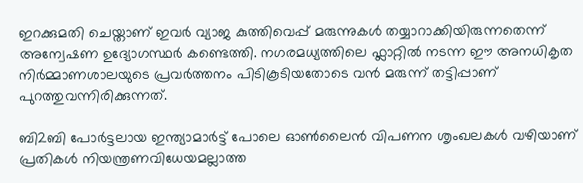ഇറക്കുമതി ചെയ്താണ് ഇവർ വ്യാജ കുത്തിവെപ്പ് മരുന്നുകൾ തയ്യാറാക്കിയിരുന്നതെന്ന് അന്വേഷണ ഉദ്യോഗസ്ഥർ കണ്ടെത്തി. നഗരമധ്യത്തിലെ ഫ്ലാറ്റിൽ നടന്ന ഈ അനധികൃത നിർമ്മാണശാലയുടെ പ്രവർത്തനം പിടികൂടിയതോടെ വൻ മരുന്ന് തട്ടിപ്പാണ് പുറത്തുവന്നിരിക്കുന്നത്.

ബി2ബി പോർട്ടലായ ഇന്ത്യാമാർട്ട് പോലെ ഓൺലൈൻ വിപണന ശൃംഖലകൾ വഴിയാണ് പ്രതികൾ നിയന്ത്രണവിധേയമല്ലാത്ത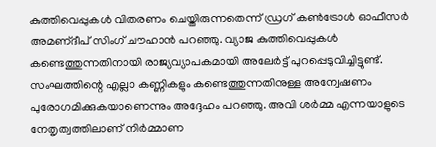കുത്തിവെപ്പുകൾ വിതരണം ചെയ്തിരുന്നതെന്ന് ഡ്രഗ് കൺട്രോൾ ഓഫീസർ അമണ്ദീപ് സിംഗ് ചൗഹാൻ പറഞ്ഞു. വ്യാജ കുത്തിവെപ്പുകൾ കണ്ടെത്തുന്നതിനായി രാജ്യവ്യാപകമായി അലേർട്ട് പുറപ്പെടുവിച്ചിട്ടുണ്ട്. സംഘത്തിന്റെ എല്ലാ കണ്ണികളും കണ്ടെത്തുന്നതിനുള്ള അന്വേഷണം പുരോഗമിക്കുകയാണെന്നും അദ്ദേഹം പറഞ്ഞു. അവി ശർമ്മ എന്നയാളുടെ നേതൃത്വത്തിലാണ് നിര്‍മ്മാണ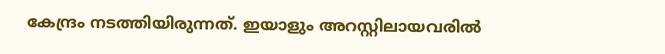കേന്ദ്രം നടത്തിയിരുന്നത്. ഇയാളും അറസ്റ്റിലായവരിൽ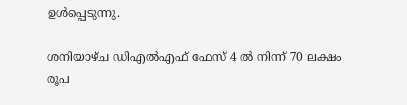ഉൾപ്പെടുന്നു.

ശനിയാഴ്ച ഡിഎൽഎഫ് ഫേസ് 4 ൽ നിന്ന് 70 ലക്ഷം രൂപ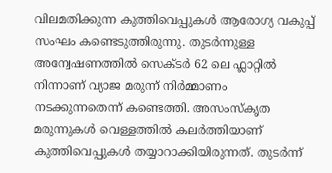വിലമതിക്കുന്ന കുത്തിവെപ്പുകൾ ആരോഗ്യ വകുപ്പ് സംഘം കണ്ടെടുത്തിരുന്നു. തുടർന്നുള്ള അന്വേഷണത്തിൽ സെക്ടർ 62 ലെ ഫ്ലാറ്റിൽ നിന്നാണ് വ്യാജ മരുന്ന് നിർമ്മാണം നടക്കുന്നതെന്ന് കണ്ടെത്തി. അസംസ്കൃത മരുന്നുകൾ വെള്ളത്തിൽ കലർത്തിയാണ് കുത്തിവെപ്പുകൾ തയ്യാറാക്കിയിരുന്നത്. തുടർന്ന്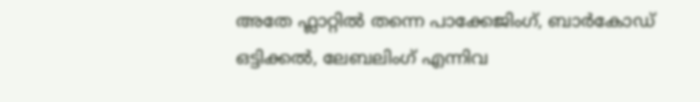അതേ ഫ്ലാറ്റിൽ തന്നെ പാക്കേജിംഗ്, ബാർകോഡ് ഒട്ടിക്കൽ, ലേബലിംഗ് എന്നിവ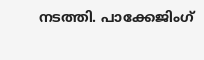നടത്തി. പാക്കേജിംഗ്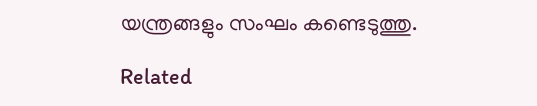യന്ത്രങ്ങളും സംഘം കണ്ടെടുത്തു.

Related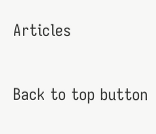Articles

Back to top button